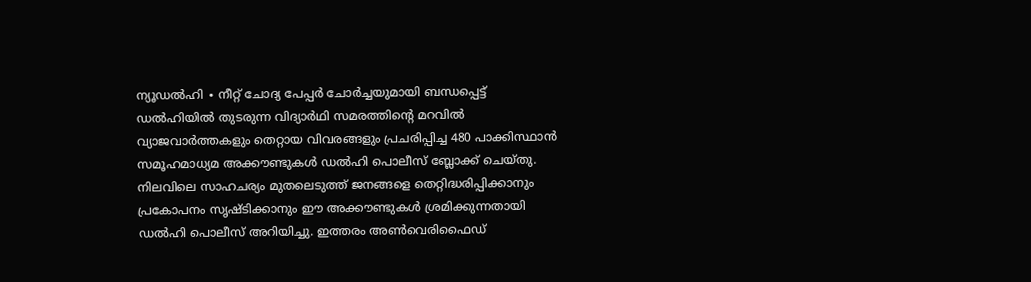ന്യൂഡൽഹി ∙ നീറ്റ് ചോദ്യ പേപ്പർ ചോർച്ചയുമായി ബന്ധപ്പെട്ട് ഡൽഹിയിൽ തുടരുന്ന വിദ്യാർഥി സമരത്തിന്റെ മറവിൽ വ്യാജവാർത്തകളും തെറ്റായ വിവരങ്ങളും പ്രചരിപ്പിച്ച 480 പാക്കിസ്ഥാൻ സമൂഹമാധ്യമ അക്കൗണ്ടുകൾ ഡൽഹി പൊലീസ് ബ്ലോക്ക് ചെയ്തു. നിലവിലെ സാഹചര്യം മുതലെടുത്ത് ജനങ്ങളെ തെറ്റിദ്ധരിപ്പിക്കാനും പ്രകോപനം സൃഷ്ടിക്കാനും ഈ അക്കൗണ്ടുകൾ ശ്രമിക്കുന്നതായി ഡൽഹി പൊലീസ് അറിയിച്ചു. ഇത്തരം അൺവെരിഫൈഡ്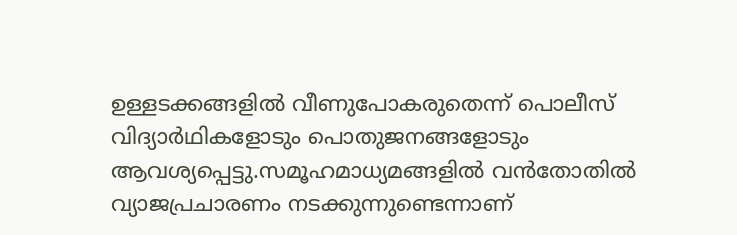ഉള്ളടക്കങ്ങളിൽ വീണുപോകരുതെന്ന് പൊലീസ് വിദ്യാർഥികളോടും പൊതുജനങ്ങളോടും ആവശ്യപ്പെട്ടു.സമൂഹമാധ്യമങ്ങളിൽ വൻതോതിൽ വ്യാജപ്രചാരണം നടക്കുന്നുണ്ടെന്നാണ്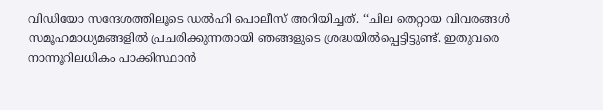വിഡിയോ സന്ദേശത്തിലൂടെ ഡൽഹി പൊലീസ് അറിയിച്ചത്. ‘‘ചില തെറ്റായ വിവരങ്ങൾ സമൂഹമാധ്യമങ്ങളിൽ പ്രചരിക്കുന്നതായി ഞങ്ങളുടെ ശ്രദ്ധയിൽപ്പെട്ടിട്ടുണ്ട്. ഇതുവരെ നാന്നൂറിലധികം പാക്കിസ്ഥാൻ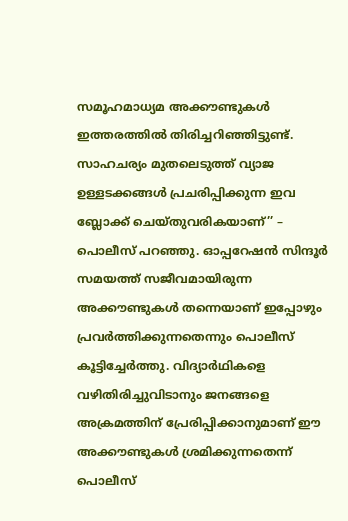സമൂഹമാധ്യമ അക്കൗണ്ടുകൾ ഇത്തരത്തിൽ തിരിച്ചറിഞ്ഞിട്ടുണ്ട്. സാഹചര്യം മുതലെടുത്ത് വ്യാജ ഉള്ളടക്കങ്ങൾ പ്രചരിപ്പിക്കുന്ന ഇവ ബ്ലോക്ക് ചെയ്തുവരികയാണ്’’ – പൊലീസ് പറഞ്ഞു. ഓപ്പറേഷൻ സിന്ദൂർ സമയത്ത് സജീവമായിരുന്ന അക്കൗണ്ടുകൾ തന്നെയാണ് ഇപ്പോഴും പ്രവർത്തിക്കുന്നതെന്നും പൊലീസ് കൂട്ടിച്ചേർത്തു. വിദ്യാർഥികളെ വഴിതിരിച്ചുവിടാനും ജനങ്ങളെ അക്രമത്തിന് പ്രേരിപ്പിക്കാനുമാണ് ഈ അക്കൗണ്ടുകൾ ശ്രമിക്കുന്നതെന്ന് പൊലീസ്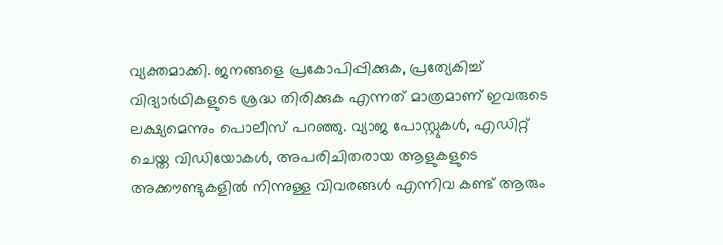വ്യക്തമാക്കി. ജനങ്ങളെ പ്രകോപിപ്പിക്കുക, പ്രത്യേകിച്ച് വിദ്യാർഥികളുടെ ശ്രദ്ധ തിരിക്കുക എന്നത് മാത്രമാണ് ഇവരുടെ ലക്ഷ്യമെന്നും പൊലീസ് പറഞ്ഞു. വ്യാജ പോസ്റ്റുകൾ, എഡിറ്റ് ചെയ്ത വിഡിയോകൾ, അപരിചിതരായ ആളുകളുടെ അക്കൗണ്ടുകളിൽ നിന്നുള്ള വിവരങ്ങൾ എന്നിവ കണ്ട് ആരും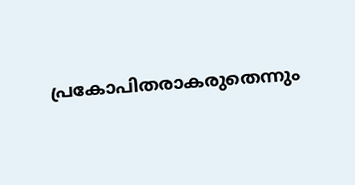പ്രകോപിതരാകരുതെന്നും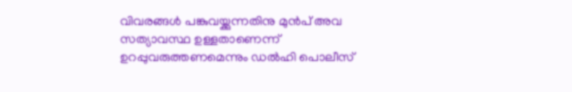വിവരങ്ങൾ പങ്കുവയ്ക്കുന്നതിനു മുൻപ് അവ സത്യാവസ്ഥ ഉള്ളതാണെന്ന് ഉറപ്പുവരുത്തണമെന്നും ഡൽഹി പൊലീസ്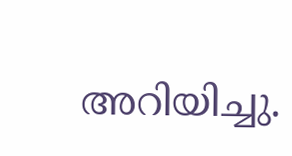അറിയിച്ചു.